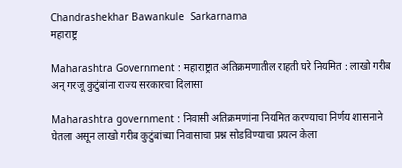Chandrashekhar Bawankule  Sarkarnama
महाराष्ट्र

Maharashtra Government : महाराष्ट्रात अतिक्रमणातील राहती घरे नियमित : लाखो गरीब अन् गरजू कुटुंबांना राज्य सरकारचा दिलासा

Maharashtra government : निवासी अतिक्रमणांना नियमित करण्याचा निर्णय शासनाने घेतला असून लाखो गरीब कुटुंबांच्या निवासाचा प्रश्न सोडविण्याचा प्रयत्न केला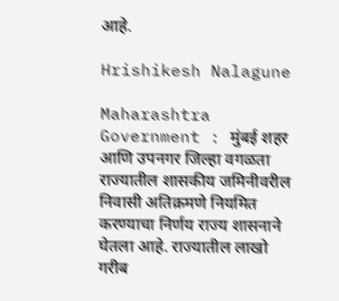आहे.

Hrishikesh Nalagune

Maharashtra Government : मुंबई शहर आणि उपनगर जिल्हा वगळता राज्यातील शासकीय जमिनीवरील निवासी अतिक्रमणे नियमित करण्याचा निर्णय राज्य शासनाने घेतला आहे. राज्यातील लाखो गरीब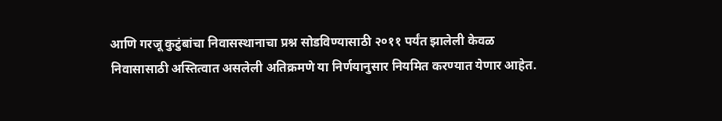आणि गरजू कुटुंबांचा निवासस्थानाचा प्रश्न सोडविण्यासाठी २०११ पर्यंत झालेली केवळ निवासासाठी अस्तित्वात असलेली अतिक्रमणे या निर्णयानुसार नियमित करण्यात येणार आहेत.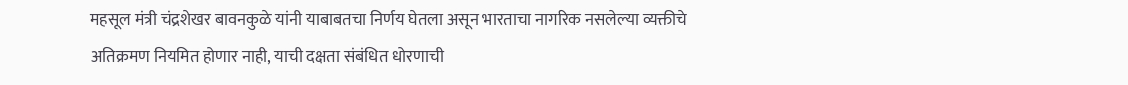महसूल मंत्री चंद्रशेखर बावनकुळे यांनी याबाबतचा निर्णय घेतला असून भारताचा नागरिक नसलेल्या व्यक्तीचे अतिक्रमण नियमित होणार नाही, याची दक्षता संबंधित धोरणाची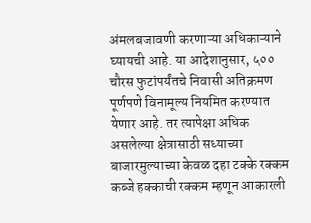अंमलबजावणी करणाऱ्या अधिकाऱ्याने घ्यायची आहे. या आदेशानुसार, ५०० चौरस फुटांपर्यंतचे निवासी अतिक्रमण पूर्णपणे विनामूल्य नियमित करण्यात येणार आहे. तर त्यापेक्षा अधिक असलेल्या क्षेत्रासाठी सध्याच्या बाजारमुल्याच्या केवळ दहा टक्के रक्कम कब्जे हक्काची रक्कम म्हणून आकारली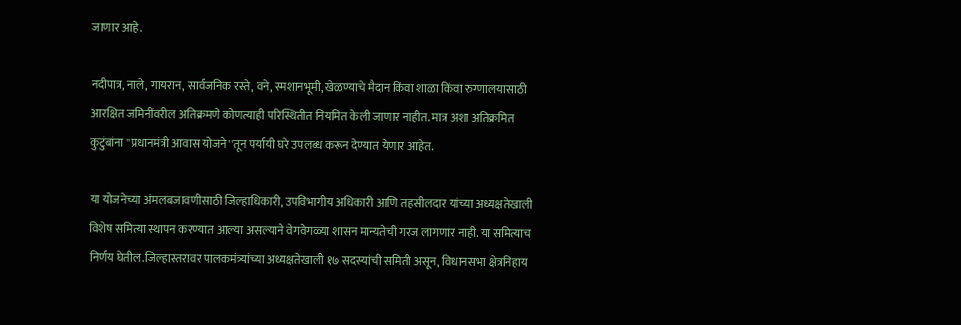जाणार आहे.

नदीपात्र, नाले, गायरान, सार्वजनिक रस्ते, वने, स्मशानभूमी, खेळण्याचे मैदान किंवा शाळा किंवा रुग्णालयासाठी आरक्षित जमिनींवरील अतिक्रमणे कोणत्याही परिस्थितीत नियमित केली जाणार नाहीत. मात्र अशा अतिक्रमित कुटुंबांना ''प्रधानमंत्री आवास योजने''तून पर्यायी घरे उपलब्ध करून देण्यात येणार आहेत.

या योजनेच्या अंमलबजावणीसाठी जिल्हाधिकारी, उपविभागीय अधिकारी आणि तहसीलदार यांच्या अध्यक्षतेखाली विशेष समित्या स्थापन करण्यात आल्या असल्याने वेगवेगळ्या शासन मान्यतेची गरज लागणार नाही. या समित्याच निर्णय घेतील.जिल्हास्तरावर पालकमंत्र्यांच्या अध्यक्षतेखाली १७ सदस्यांची समिती असून, विधानसभा क्षेत्रनिहाय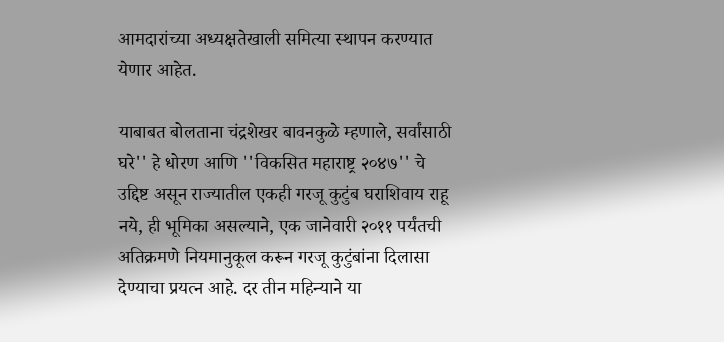आमदारांच्या अध्यक्षतेखाली समित्या स्थापन करण्यात येणार आहेत.

याबाबत बोलताना चंद्रशेखर बावनकुळे म्हणाले, सर्वांसाठी घरे'' हे धोरण आणि ''विकसित महाराष्ट्र २०४७'' चे उद्दिष्ट असून राज्यातील एकही गरजू कुटुंब घराशिवाय राहू नये, ही भूमिका असल्याने, एक जानेवारी २०११ पर्यंतची अतिक्रमणे नियमानुकूल करून गरजू कुटुंबांना दिलासा देण्याचा प्रयत्न आहे. दर तीन महिन्याने या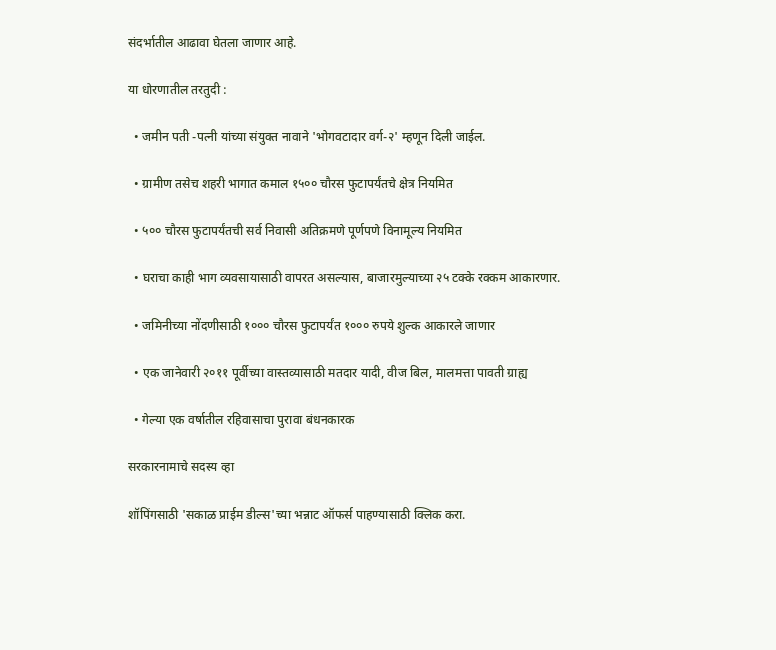संदर्भातील आढावा घेतला जाणार आहे.

या धोरणातील तरतुदी :

  • जमीन पती -पत्नी यांच्या संयुक्त नावाने 'भोगवटादार वर्ग-२' म्हणून दिली जाईल.

  • ग्रामीण तसेच शहरी भागात कमाल १५०० चौरस फुटापर्यंतचे क्षेत्र नियमित

  • ५०० चौरस फुटापर्यंतची सर्व निवासी अतिक्रमणे पूर्णपणे विनामूल्य नियमित

  • घराचा काही भाग व्यवसायासाठी वापरत असल्यास, बाजारमुल्याच्या २५ टक्के रक्कम आकारणार.

  • जमिनीच्या नोंदणीसाठी १००० चौरस फुटापर्यंत १००० रुपये शुल्क आकारले जाणार

  • एक जानेवारी २०११ पूर्वीच्या वास्तव्यासाठी मतदार यादी, वीज बिल, मालमत्ता पावती ग्राह्य

  • गेल्या एक वर्षातील रहिवासाचा पुरावा बंधनकारक

सरकारनामाचे सदस्य व्हा

शॉपिंगसाठी 'सकाळ प्राईम डील्स'च्या भन्नाट ऑफर्स पाहण्यासाठी क्लिक करा.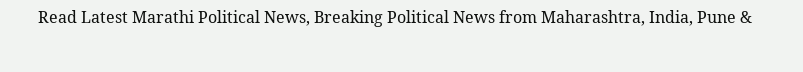Read Latest Marathi Political News, Breaking Political News from Maharashtra, India, Pune &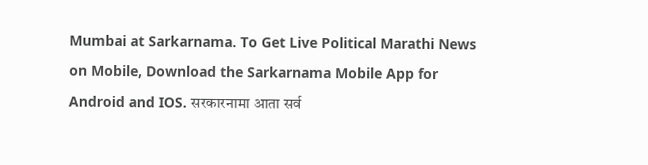Mumbai at Sarkarnama. To Get Live Political Marathi News on Mobile, Download the Sarkarnama Mobile App for Android and IOS. सरकारनामा आता सर्व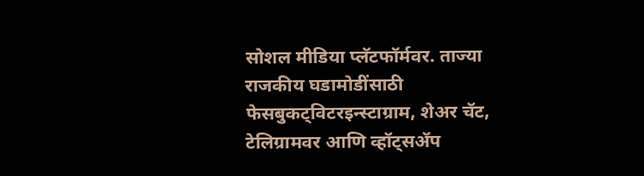सोशल मीडिया प्लॅटफॉर्मवर. ताज्या राजकीय घडामोडींसाठी फेसबुकट्विटरइन्स्टाग्राम, शेअर चॅट, टेलिग्रामवर आणि व्हॉट्सॲप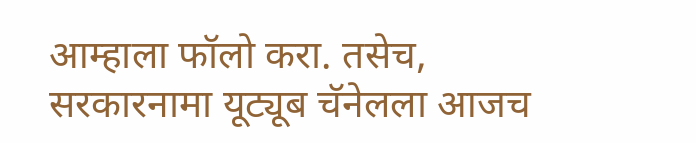आम्हाला फॉलो करा. तसेच, सरकारनामा यूट्यूब चॅनेलला आजच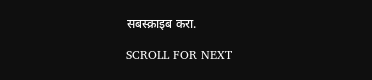सबस्क्राइब करा.

SCROLL FOR NEXT